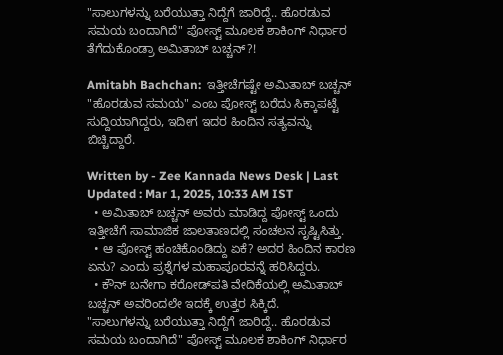"ಸಾಲುಗಳನ್ನು ಬರೆಯುತ್ತಾ ನಿದ್ದೆಗೆ ಜಾರಿದ್ದೆ.. ಹೊರಡುವ ಸಮಯ ಬಂದಾಗಿದೆ" ಪೋಸ್ಟ್‌ ಮೂಲಕ ಶಾಕಿಂಗ್‌ ನಿರ್ಧಾರ ತೆಗೆದುಕೊಂಡ್ರಾ ಅಮಿತಾಬ್‌ ಬಚ್ಚನ್‌?!

Amitabh Bachchan:  ಇತ್ತೀಚೆಗಷ್ಟೇ ಅಮಿತಾಬ್‌ ಬಚ್ಚನ್‌ "ಹೊರಡುವ ಸಮಯ" ಎಂಬ ಪೋಸ್ಟ್‌ ಬರೆದು ಸಿಕ್ಕಾಪಟ್ಟೆ ಸುದ್ದಿಯಾಗಿದ್ದರು, ಇದೀಗ ಇದರ ಹಿಂದಿನ ಸತ್ಯವನ್ನು ಬಿಚ್ಚಿದ್ದಾರೆ.

Written by - Zee Kannada News Desk | Last Updated : Mar 1, 2025, 10:33 AM IST
  • ಅಮಿತಾಬ್‌ ಬಚ್ಚನ್‌ ಅವರು ಮಾಡಿದ್ದ ಪೋಸ್ಟ್‌ ಒಂದು ಇತ್ತೀಚೆಗೆ ಸಾಮಾಜಿಕ ಜಾಲತಾಣದಲ್ಲಿ ಸಂಚಲನ ಸೃಷ್ಟಿಸಿತ್ತು.
  • ಆ ಪೋಸ್ಟ್‌ ಹಂಚಿಕೊಂಡಿದ್ದು ಏಕೆ? ಅದರ ಹಿಂದಿನ ಕಾರಣ ಏನು? ಎಂದು ಪ್ರಶ್ನೆಗಳ ಮಹಾಪೂರವನ್ನೆ ಹರಿಸಿದ್ದರು.
  • ಕೌನ್‌ ಬನೇಗಾ ಕರೋಡ್‌ಪತಿ ವೇದಿಕೆಯಲ್ಲಿ ಅಮಿತಾಬ್‌ ಬಚ್ಚನ್‌ ಅವರಿಂದಲೇ ಇದಕ್ಕೆ ಉತ್ತರ ಸಿಕ್ಕಿದೆ.
"ಸಾಲುಗಳನ್ನು ಬರೆಯುತ್ತಾ ನಿದ್ದೆಗೆ ಜಾರಿದ್ದೆ.. ಹೊರಡುವ ಸಮಯ ಬಂದಾಗಿದೆ" ಪೋಸ್ಟ್‌ ಮೂಲಕ ಶಾಕಿಂಗ್‌ ನಿರ್ಧಾರ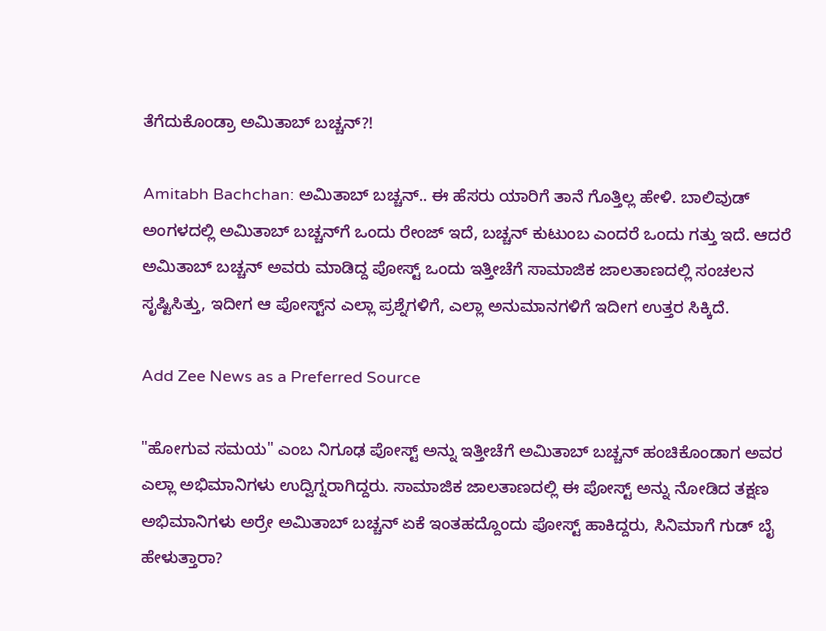ತೆಗೆದುಕೊಂಡ್ರಾ ಅಮಿತಾಬ್‌ ಬಚ್ಚನ್‌?!

Amitabh Bachchan: ಅಮಿತಾಬ್‌ ಬಚ್ಚನ್‌.. ಈ ಹೆಸರು ಯಾರಿಗೆ ತಾನೆ ಗೊತ್ತಿಲ್ಲ ಹೇಳಿ. ಬಾಲಿವುಡ್‌ ಅಂಗಳದಲ್ಲಿ ಅಮಿತಾಬ್‌ ಬಚ್ಚನ್‌ಗೆ ಒಂದು ರೇಂಜ್‌ ಇದೆ, ಬಚ್ಚನ್‌ ಕುಟುಂಬ ಎಂದರೆ ಒಂದು ಗತ್ತು ಇದೆ. ಆದರೆ ಅಮಿತಾಬ್‌ ಬಚ್ಚನ್‌ ಅವರು ಮಾಡಿದ್ದ ಪೋಸ್ಟ್‌ ಒಂದು ಇತ್ತೀಚೆಗೆ ಸಾಮಾಜಿಕ ಜಾಲತಾಣದಲ್ಲಿ ಸಂಚಲನ ಸೃಷ್ಟಿಸಿತ್ತು, ಇದೀಗ ಆ ಪೋಸ್ಟ್‌ನ ಎಲ್ಲಾ ಪ್ರಶ್ನೆಗಳಿಗೆ, ಎಲ್ಲಾ ಅನುಮಾನಗಳಿಗೆ ಇದೀಗ ಉತ್ತರ ಸಿಕ್ಕಿದೆ.

Add Zee News as a Preferred Source

"ಹೋಗುವ ಸಮಯ" ಎಂಬ ನಿಗೂಢ ಪೋಸ್ಟ್ ಅನ್ನು ಇತ್ತೀಚೆಗೆ ಅಮಿತಾಬ್ ಬಚ್ಚನ್ ಹಂಚಿಕೊಂಡಾಗ ಅವರ ಎಲ್ಲಾ ಅಭಿಮಾನಿಗಳು ಉದ್ವಿಗ್ನರಾಗಿದ್ದರು. ಸಾಮಾಜಿಕ ಜಾಲತಾಣದಲ್ಲಿ ಈ ಪೋಸ್ಟ್‌ ಅನ್ನು ನೋಡಿದ ತಕ್ಷಣ ಅಭಿಮಾನಿಗಳು ಅರ್ರೇ ಅಮಿತಾಬ್‌ ಬಚ್ಚನ್‌ ಏಕೆ ಇಂತಹದ್ದೊಂದು ಪೋಸ್ಟ್‌ ಹಾಕಿದ್ದರು, ಸಿನಿಮಾಗೆ ಗುಡ್‌ ಬೈ ಹೇಳುತ್ತಾರಾ?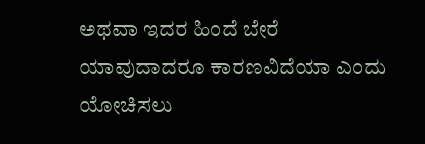ಅಥವಾ ಇದರ ಹಿಂದೆ ಬೇರೆ ಯಾವುದಾದರೂ ಕಾರಣವಿದೆಯಾ ಎಂದು ಯೋಚಿಸಲು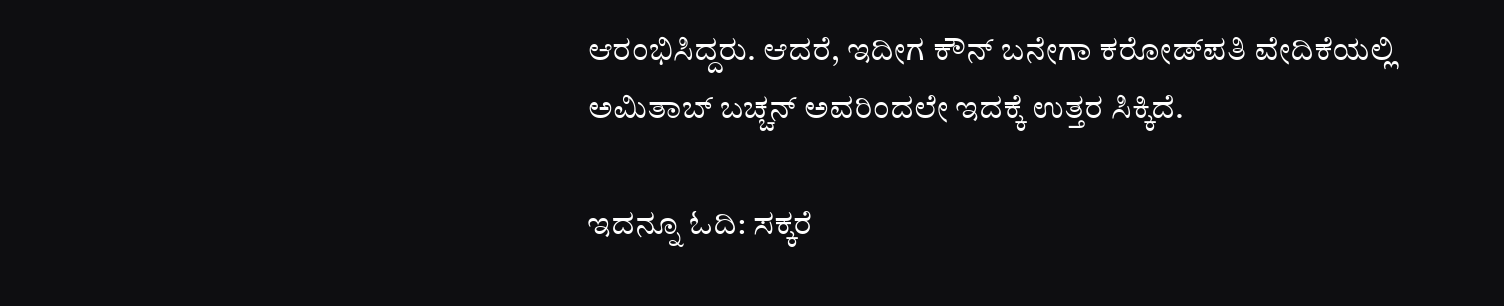ಆರಂಭಿಸಿದ್ದರು. ಆದರೆ, ಇದೀಗ ಕೌನ್‌ ಬನೇಗಾ ಕರೋಡ್‌ಪತಿ ವೇದಿಕೆಯಲ್ಲಿ ಅಮಿತಾಬ್‌ ಬಚ್ಚನ್‌ ಅವರಿಂದಲೇ ಇದಕ್ಕೆ ಉತ್ತರ ಸಿಕ್ಕಿದೆ.

ಇದನ್ನೂ ಓದಿ: ಸಕ್ಕರೆ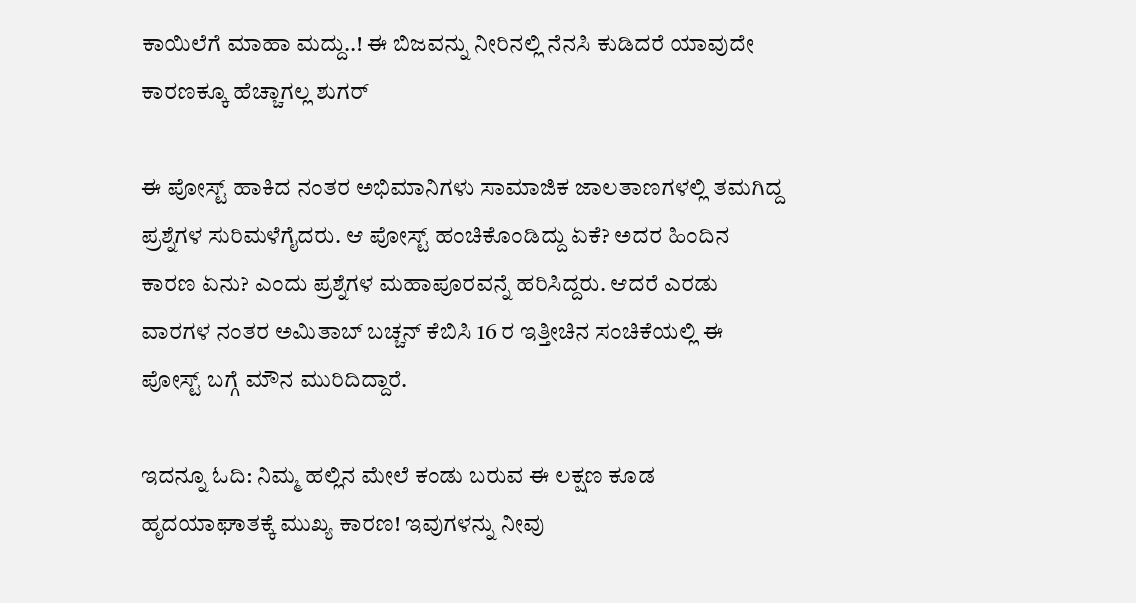ಕಾಯಿಲೆಗೆ ಮಾಹಾ ಮದ್ದು..! ಈ ಬಿಜವನ್ನು ನೀರಿನಲ್ಲಿ ನೆನಸಿ ಕುಡಿದರೆ ಯಾವುದೇ ಕಾರಣಕ್ಕೂ ಹೆಚ್ಚಾಗಲ್ಲ ಶುಗರ್‌

ಈ ಪೋಸ್ಟ್‌ ಹಾಕಿದ ನಂತರ ಅಭಿಮಾನಿಗಳು ಸಾಮಾಜಿಕ ಜಾಲತಾಣಗಳಲ್ಲಿ ತಮಗಿದ್ದ ಪ್ರಶ್ನೆಗಳ ಸುರಿಮಳೆಗೈದರು. ಆ ಪೋಸ್ಟ್‌ ಹಂಚಿಕೊಂಡಿದ್ದು ಏಕೆ? ಅದರ ಹಿಂದಿನ ಕಾರಣ ಏನು? ಎಂದು ಪ್ರಶ್ನೆಗಳ ಮಹಾಪೂರವನ್ನೆ ಹರಿಸಿದ್ದರು. ಆದರೆ ಎರಡು ವಾರಗಳ ನಂತರ ಅಮಿತಾಬ್‌ ಬಚ್ಚನ್‌ ಕೆಬಿಸಿ 16 ರ ಇತ್ತೀಚಿನ ಸಂಚಿಕೆಯಲ್ಲಿ ಈ ಪೋಸ್ಟ್‌ ಬಗ್ಗೆ ಮೌನ ಮುರಿದಿದ್ದಾರೆ.

ಇದನ್ನೂ ಓದಿ: ನಿಮ್ಮ ಹಲ್ಲಿನ ಮೇಲೆ ಕಂಡು ಬರುವ ಈ ಲಕ್ಷಣ ಕೂಡ ಹೃದಯಾಘಾತಕ್ಕೆ ಮುಖ್ಯ ಕಾರಣ! ಇವುಗಳನ್ನು ನೀವು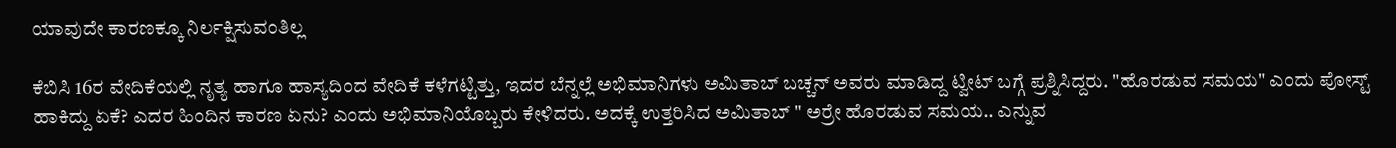ಯಾವುದೇ ಕಾರಣಕ್ಕೂ ನಿರ್ಲಕ್ಷಿಸುವಂತಿಲ್ಲ

ಕೆಬಿಸಿ 16ರ ವೇದಿಕೆಯಲ್ಲಿ ನೃತ್ಯ ಹಾಗೂ ಹಾಸ್ಯದಿಂದ ವೇದಿಕೆ ಕಳೆಗಟ್ಟಿತ್ತು, ಇದರ ಬೆನ್ನಲ್ಲೆ ಅಭಿಮಾನಿಗಳು ಅಮಿತಾಬ್‌ ಬಚ್ಚನ್‌ ಅವರು ಮಾಡಿದ್ದ ಟ್ವೀಟ್‌ ಬಗ್ಗೆ ಪ್ರಶ್ನಿಸಿದ್ದರು. "ಹೊರಡುವ ಸಮಯ" ಎಂದು ಪೋಸ್ಟ್‌ ಹಾಕಿದ್ದು ಏಕೆ? ಎದರ ಹಿಂದಿನ ಕಾರಣ ಏನು? ಎಂದು ಅಭಿಮಾನಿಯೊಬ್ಬರು ಕೇಳಿದರು. ಅದಕ್ಕೆ ಉತ್ತರಿಸಿದ ಅಮಿತಾಬ್‌ " ಅರ್ರೇ ಹೊರಡುವ ಸಮಯ.. ಎನ್ನುವ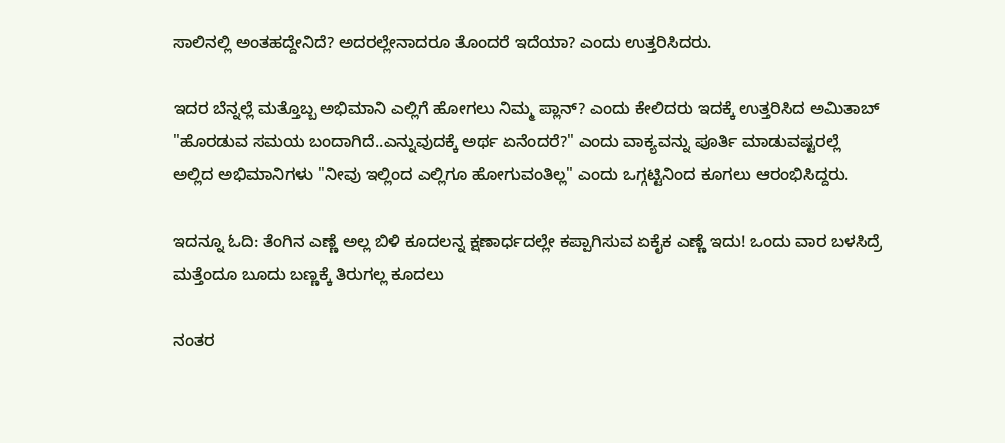ಸಾಲಿನಲ್ಲಿ ಅಂತಹದ್ದೇನಿದೆ? ಅದರಲ್ಲೇನಾದರೂ ತೊಂದರೆ ಇದೆಯಾ? ಎಂದು ಉತ್ತರಿಸಿದರು.

ಇದರ ಬೆನ್ನಲ್ಲೆ ಮತ್ತೊಬ್ಬ ಅಭಿಮಾನಿ ಎಲ್ಲಿಗೆ ಹೋಗಲು ನಿಮ್ಮ ಪ್ಲಾನ್‌? ಎಂದು ಕೇಲಿದರು ಇದಕ್ಕೆ ಉತ್ತರಿಸಿದ ಅಮಿತಾಬ್‌ "ಹೊರಡುವ ಸಮಯ ಬಂದಾಗಿದೆ..ಎನ್ನುವುದಕ್ಕೆ ಅರ್ಥ ಏನೆಂದರೆ?" ಎಂದು ವಾಕ್ಯವನ್ನು ಪೂರ್ತಿ ಮಾಡುವಷ್ಟರಲ್ಲೆ ಅಲ್ಲಿದ ಅಭಿಮಾನಿಗಳು "ನೀವು ಇಲ್ಲಿಂದ ಎಲ್ಲಿಗೂ ಹೋಗುವಂತಿಲ್ಲ" ಎಂದು ಒಗ್ಗಟ್ಟಿನಿಂದ ಕೂಗಲು ಆರಂಭಿಸಿದ್ದರು.

ಇದನ್ನೂ ಓದಿ: ತೆಂಗಿನ ಎಣ್ಣೆ ಅಲ್ಲ ಬಿಳಿ ಕೂದಲನ್ನ ಕ್ಷಣಾರ್ಧದಲ್ಲೇ ಕಪ್ಪಾಗಿಸುವ ಏಕೈಕ ಎಣ್ಣೆ ಇದು! ಒಂದು ವಾರ ಬಳಸಿದ್ರೆ ಮತ್ತೆಂದೂ ಬೂದು ಬಣ್ಣಕ್ಕೆ ತಿರುಗಲ್ಲ ಕೂದಲು

ನಂತರ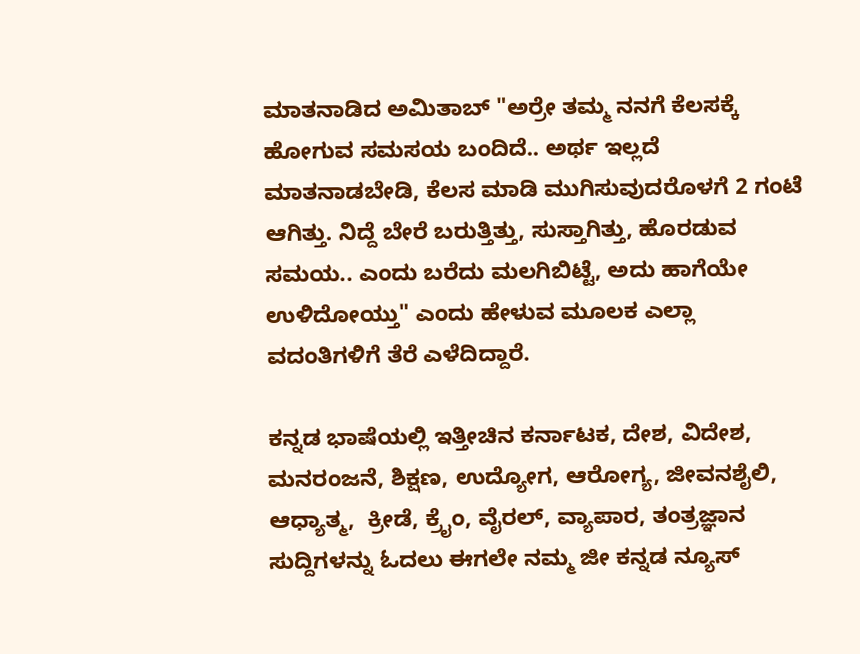ಮಾತನಾಡಿದ ಅಮಿತಾಬ್‌ "ಅರ್ರೇ ತಮ್ಮ ನನಗೆ ಕೆಲಸಕ್ಕೆ ಹೋಗುವ ಸಮಸಯ ಬಂದಿದೆ.. ಅರ್ಥ ಇಲ್ಲದೆ ಮಾತನಾಡಬೇಡಿ, ಕೆಲಸ ಮಾಡಿ ಮುಗಿಸುವುದರೊಳಗೆ 2 ಗಂಟೆ ಆಗಿತ್ತು. ನಿದ್ದೆ ಬೇರೆ ಬರುತ್ತಿತ್ತು, ಸುಸ್ತಾಗಿತ್ತು, ಹೊರಡುವ ಸಮಯ.. ಎಂದು ಬರೆದು ಮಲಗಿಬಿಟ್ಟೆ, ಅದು ಹಾಗೆಯೇ ಉಳಿದೋಯ್ತು" ಎಂದು ಹೇಳುವ ಮೂಲಕ ಎಲ್ಲಾ ವದಂತಿಗಳಿಗೆ ತೆರೆ ಎಳೆದಿದ್ದಾರೆ.

ಕನ್ನಡ ಭಾಷೆಯಲ್ಲಿ ಇತ್ತೀಚಿನ ಕರ್ನಾಟಕ, ದೇಶ, ವಿದೇಶ, ಮನರಂಜನೆ, ಶಿಕ್ಷಣ, ಉದ್ಯೋಗ, ಆರೋಗ್ಯ, ಜೀವನಶೈಲಿ, ಆಧ್ಯಾತ್ಮ,  ಕ್ರೀಡೆ, ಕ್ರೈಂ, ವೈರಲ್, ವ್ಯಾಪಾರ, ತಂತ್ರಜ್ಞಾನ ಸುದ್ದಿಗಳನ್ನು ಓದಲು ಈಗಲೇ ನಮ್ಮ ಜೀ ಕನ್ನಡ ನ್ಯೂಸ್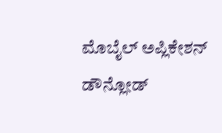ಮೊಬೈಲ್ ಅಪ್ಲಿಕೇಶನ್ ಡೌನ್ಲೋಡ್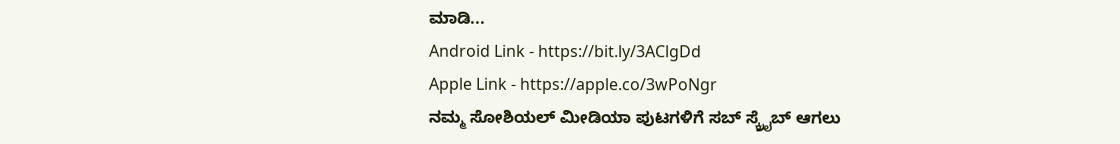ಮಾಡಿ...
Android Link - https://bit.ly/3AClgDd
Apple Link - https://apple.co/3wPoNgr
ನಮ್ಮ ಸೋಶಿಯಲ್ ಮೀಡಿಯಾ ಪುಟಗಳಿಗೆ ಸಬ್ ಸ್ಕ್ರೈಬ್ ಆಗಲು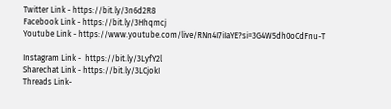Twitter Link - https://bit.ly/3n6d2R8
Facebook Link - https://bit.ly/3Hhqmcj
Youtube Link - https://www.youtube.com/live/RNn4I7iIaYE?si=3G4W5dh0oCdFnu-T

Instagram Link -  https://bit.ly/3LyfY2l
Sharechat Link - https://bit.ly/3LCjokI
Threads Link-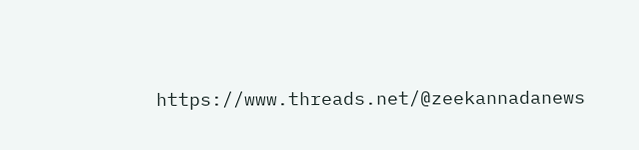https://www.threads.net/@zeekannadanews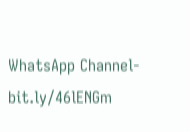WhatsApp Channel- bit.ly/46lENGm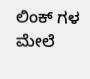ಲಿಂಕ್ ಗಳ ಮೇಲೆ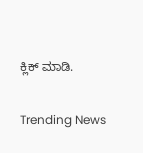ಕ್ಲಿಕ್ ಮಾಡಿ.

Trending News